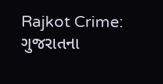Rajkot Crime: ગુજરાતના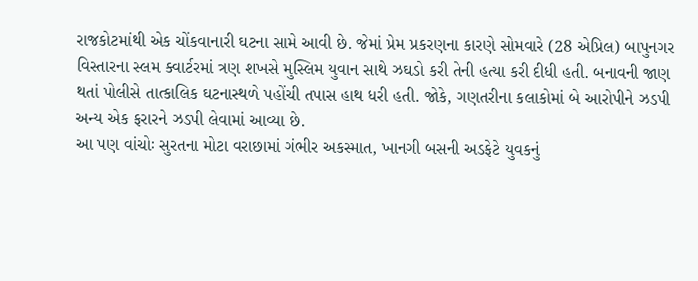રાજકોટમાંથી એક ચોંકવાનારી ઘટના સામે આવી છે. જેમાં પ્રેમ પ્રકરણના કારણે સોમવારે (28 એપ્રિલ) બાપુનગર વિસ્તારના સ્લમ ક્વાર્ટરમાં ત્રણ શખસે મુસ્લિમ યુવાન સાથે ઝઘડો કરી તેની હત્યા કરી દીધી હતી. બનાવની જાણ થતાં પોલીસે તાત્કાલિક ઘટનાસ્થળે પહોંચી તપાસ હાથ ધરી હતી. જોકે, ગણતરીના કલાકોમાં બે આરોપીને ઝડપી અન્ય એક ફરારને ઝડપી લેવામાં આવ્યા છે.
આ પણ વાંચોઃ સુરતના મોટા વરાછામાં ગંભીર અકસ્માત, ખાનગી બસની અડફેટે યુવકનું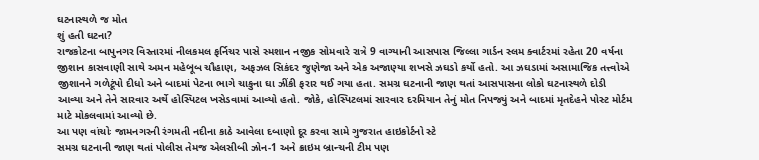ઘટનાસ્થળે જ મોત
શું હતી ઘટના?
રાજકોટના બાપુનગર વિસ્તારમાં નીલકમલ ફર્નિચર પાસે સ્મશાન નજીક સોમવારે રાત્રે 9 વાગ્યાની આસપાસ જિલ્લા ગાર્ડન સ્લમ ક્વાર્ટરમાં રહેતા 20 વર્ષના જીશાન કાસવાણી સાથે અમન મહેબૂબ ચૌહાણ, અફઝલ સિકંદર જુણેજા અને એક અજાણ્યા શખસે ઝઘડો કર્યો હતો. આ ઝઘડામાં અસામાજિક તત્ત્વોએ જીશાનને ગળેટૂંપો દીધો અને બાદમાં પેટના ભાગે ચાકુના ઘા ઝીંકી ફરાર થઈ ગયા હતા. સમગ્ર ઘટનાની જાણ થતાં આસપાસના લોકો ઘટનાસ્થળે દોડી આવ્યા અને તેને સારવાર અર્થે હોસ્પિટલ ખસેડવામાં આવ્યો હતો. જોકે, હોસ્પિટલમાં સારવાર દરમિયાન તેનું મોત નિપજ્યું અને બાદમાં મૃતદેહને પોસ્ટ મોર્ટમ માટે મોકલવામાં આવ્યો છે.
આ પણ વાંચોઃ જામનગરની રંગમતી નદીના કાઠે આવેલા દબાણો દૂર કરવા સામે ગુજરાત હાઇકોર્ટનો સ્ટે
સમગ્ર ઘટનાની જાણ થતાં પોલીસ તેમજ એલસીબી ઝોન-1 અને ક્રાઇમ બ્રાન્ચની ટીમ પણ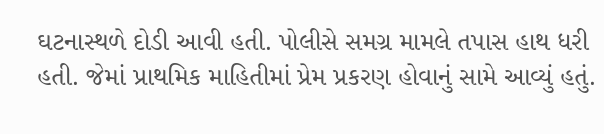ઘટનાસ્થળે દોડી આવી હતી. પોલીસે સમગ્ર મામલે તપાસ હાથ ધરી હતી. જેમાં પ્રાથમિક માહિતીમાં પ્રેમ પ્રકરણ હોવાનું સામે આવ્યું હતું.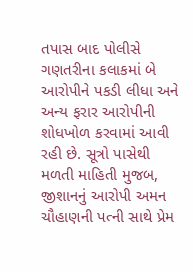તપાસ બાદ પોલીસે ગણતરીના કલાકમાં બે આરોપીને પકડી લીધા અને અન્ય ફરાર આરોપીની શોધખોળ કરવામાં આવી રહી છે. સૂત્રો પાસેથી મળતી માહિતી મુજબ, જીશાનનું આરોપી અમન ચૌહાણની પત્ની સાથે પ્રેમ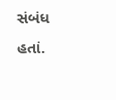સંબંધ હતાં.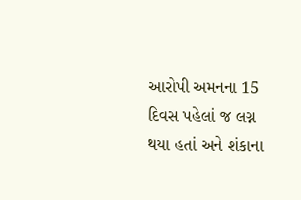આરોપી અમનના 15 દિવસ પહેલાં જ લગ્ન થયા હતાં અને શંકાના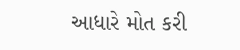આધારે મોત કરી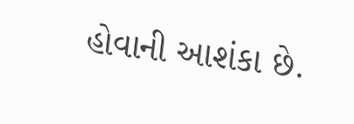હોવાની આશંકા છે.